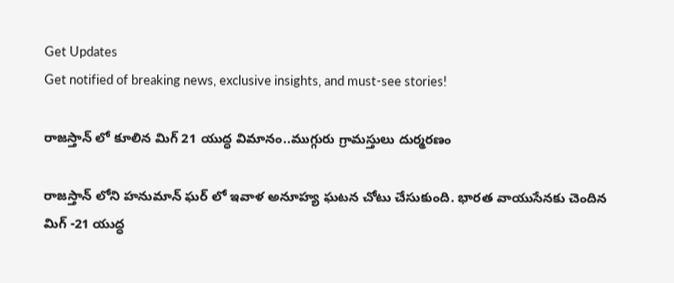Get Updates
Get notified of breaking news, exclusive insights, and must-see stories!

రాజస్తాన్ లో కూలిన మిగ్ 21 యుద్ధ విమానం..ముగ్గురు గ్రామస్తులు దుర్మరణం

రాజస్తాన్ లోని హనుమాన్ ఘర్ లో ఇవాళ అనూహ్య ఘటన చోటు చేసుకుంది. భారత వాయుసేనకు చెందిన మిగ్ -21 యుద్ధ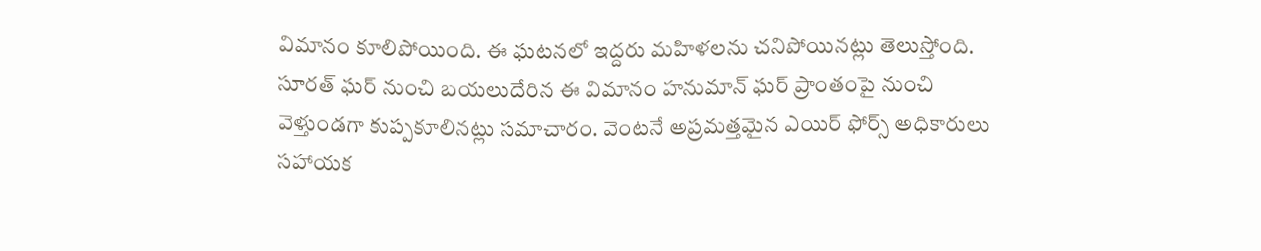విమానం కూలిపోయింది. ఈ ఘటనలో ఇద్దరు మహిళలను చనిపోయినట్లు తెలుస్తోంది. సూరత్ ఘర్ నుంచి బయలుదేరిన ఈ విమానం హనుమాన్ ఘర్ ప్రాంతంపై నుంచి వెళ్తుండగా కుప్పకూలినట్లు సమాచారం. వెంటనే అప్రమత్తమైన ఎయిర్ ఫోర్స్ అధికారులు సహాయక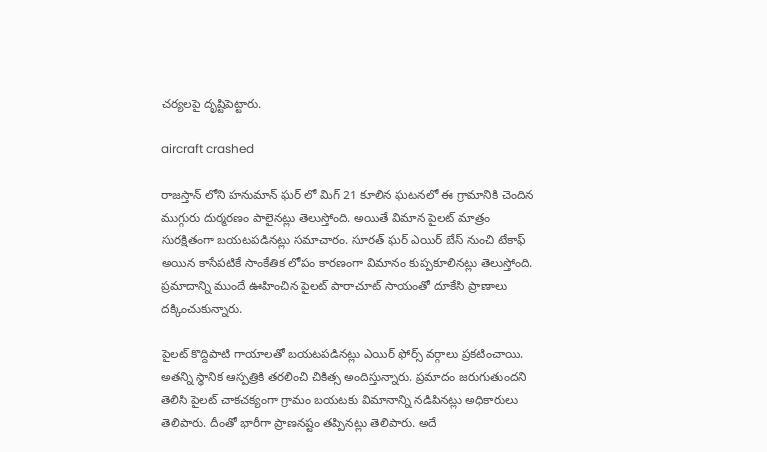చర్యలపై దృష్టిపెట్టారు.

aircraft crashed

రాజస్తాన్ లోని హనుమాన్ ఘర్ లో మిగ్ 21 కూలిన ఘటనలో ఈ గ్రామానికి చెందిన ముగ్గురు దుర్మరణం పాలైనట్లు తెలుస్తోంది. అయితే విమాన పైలట్ మాత్రం సురక్షితంగా బయటపడినట్లు సమాచారం. సూరత్ ఘర్ ఎయిర్ బేస్ నుంచి టేకాఫ్ అయిన కాసేపటికే సాంకేతిక లోపం కారణంగా విమానం కుప్పకూలినట్లు తెలుస్తోంది. ప్రమాదాన్ని ముందే ఊహించిన పైలట్ పారాచూట్ సాయంతో దూకేసి ప్రాణాలు దక్కించుకున్నారు.

పైలట్ కొద్దిపాటి గాయాలతో బయటపడినట్లు ఎయిర్ ఫోర్స్ వర్గాలు ప్రకటించాయి. అతన్ని స్ధానిక ఆస్పత్రికి తరలించి చికిత్స అందిస్తున్నారు. ప్రమాదం జరుగుతుందని తెలిసి పైలట్ చాకచక్యంగా గ్రామం బయటకు విమానాన్ని నడిపినట్లు అధికారులు తెలిపారు. దీంతో భారీగా ప్రాణనష్టం తప్పినట్లు తెలిపారు. అదే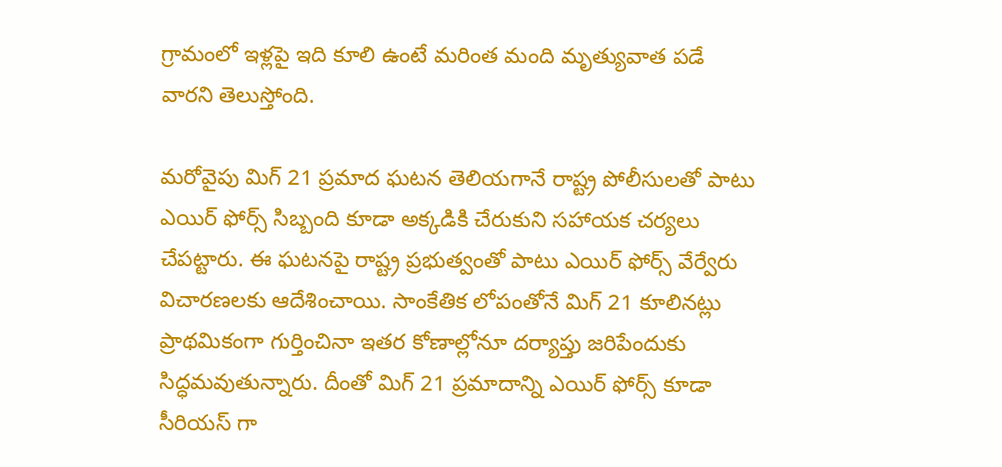గ్రామంలో ఇళ్లపై ఇది కూలి ఉంటే మరింత మంది మృత్యువాత పడే వారని తెలుస్తోంది.

మరోవైపు మిగ్ 21 ప్రమాద ఘటన తెలియగానే రాష్ట్ర పోలీసులతో పాటు ఎయిర్ ఫోర్స్ సిబ్బంది కూడా అక్కడికి చేరుకుని సహాయక చర్యలు చేపట్టారు. ఈ ఘటనపై రాష్ట్ర ప్రభుత్వంతో పాటు ఎయిర్ ఫోర్స్ వేర్వేరు విచారణలకు ఆదేశించాయి. సాంకేతిక లోపంతోనే మిగ్ 21 కూలినట్లు ప్రాథమికంగా గుర్తించినా ఇతర కోణాల్లోనూ దర్యాప్తు జరిపేందుకు సిద్ధమవుతున్నారు. దీంతో మిగ్ 21 ప్రమాదాన్ని ఎయిర్ ఫోర్స్ కూడా సీరియస్ గా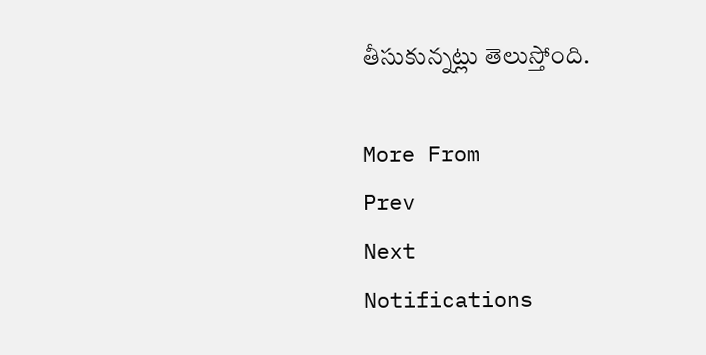తీసుకున్నట్లు తెలుస్తోంది.

More From
Prev
Next
Notifications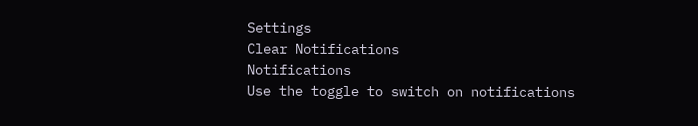Settings
Clear Notifications
Notifications
Use the toggle to switch on notifications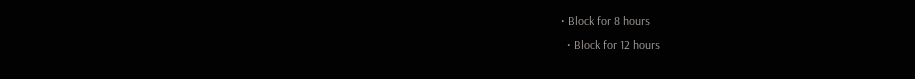• Block for 8 hours
  • Block for 12 hours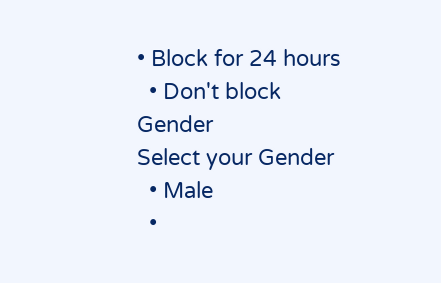• Block for 24 hours
  • Don't block
Gender
Select your Gender
  • Male
  •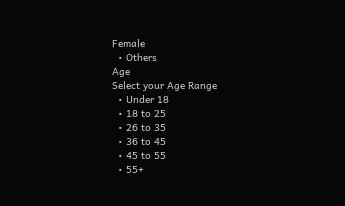Female
  • Others
Age
Select your Age Range
  • Under 18
  • 18 to 25
  • 26 to 35
  • 36 to 45
  • 45 to 55
  • 55+